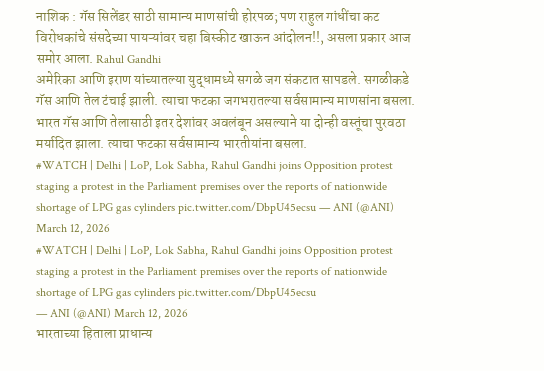नाशिक : गॅस सिलेंडर साठी सामान्य माणसांची होरपळ; पण राहुल गांधींचा कट विरोधकांचे संसदेच्या पायऱ्यांवर चहा बिस्कीट खाऊन आंदोलन!!, असला प्रकार आज समोर आला. Rahul Gandhi
अमेरिका आणि इराण यांच्यातल्या युद्धामध्ये सगळे जग संकटात सापडले. सगळीकडे गॅस आणि तेल टंचाई झाली. त्याचा फटका जगभरातल्या सर्वसामान्य माणसांना बसला. भारत गॅस आणि तेलासाठी इतर देशांवर अवलंबून असल्याने या दोन्ही वस्तूंचा पुरवठा मर्यादित झाला. त्याचा फटका सर्वसामान्य भारतीयांना बसला.
#WATCH | Delhi | LoP, Lok Sabha, Rahul Gandhi joins Opposition protest staging a protest in the Parliament premises over the reports of nationwide shortage of LPG gas cylinders pic.twitter.com/DbpU45ecsu — ANI (@ANI) March 12, 2026
#WATCH | Delhi | LoP, Lok Sabha, Rahul Gandhi joins Opposition protest staging a protest in the Parliament premises over the reports of nationwide shortage of LPG gas cylinders pic.twitter.com/DbpU45ecsu
— ANI (@ANI) March 12, 2026
भारताच्या हिताला प्राधान्य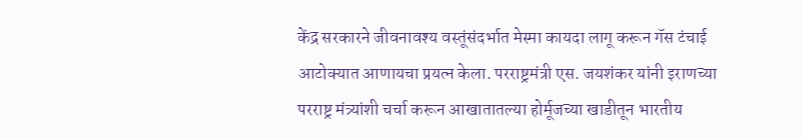केंद्र सरकारने जीवनावश्य वस्तूंसंदर्भात मेस्मा कायदा लागू करून गॅस टंचाई आटोक्यात आणायचा प्रयत्न केला. परराष्ट्रमंत्री एस. जयशंकर यांनी इराणच्या परराष्ट्र मंत्र्यांशी चर्चा करून आखातातल्या होर्मूजच्या खाडीतून भारतीय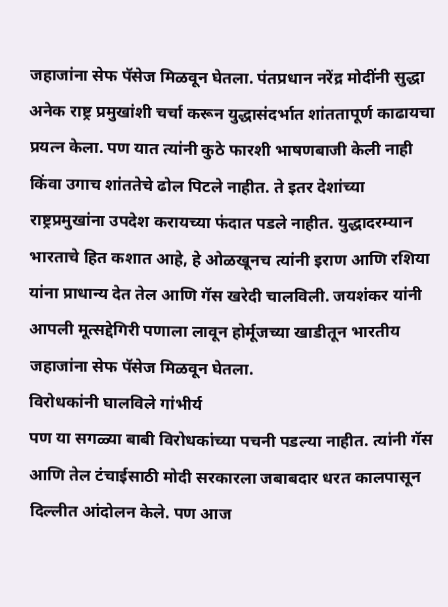जहाजांना सेफ पॅसेज मिळवून घेतला. पंतप्रधान नरेंद्र मोदींनी सुद्धा अनेक राष्ट्र प्रमुखांशी चर्चा करून युद्धासंदर्भात शांततापूर्ण काढायचा प्रयत्न केला. पण यात त्यांनी कुठे फारशी भाषणबाजी केली नाही किंवा उगाच शांततेचे ढोल पिटले नाहीत. ते इतर देशांच्या राष्ट्रप्रमुखांना उपदेश करायच्या फंदात पडले नाहीत. युद्धादरम्यान भारताचे हित कशात आहे, हे ओळखूनच त्यांनी इराण आणि रशिया यांना प्राधान्य देत तेल आणि गॅस खरेदी चालविली. जयशंकर यांनी आपली मूत्सद्देगिरी पणाला लावून होर्मूजच्या खाडीतून भारतीय जहाजांना सेफ पॅसेज मिळवून घेतला.
विरोधकांनी घालविले गांभीर्य
पण या सगळ्या बाबी विरोधकांच्या पचनी पडल्या नाहीत. त्यांनी गॅस आणि तेल टंचाईसाठी मोदी सरकारला जबाबदार धरत कालपासून दिल्लीत आंदोलन केले. पण आज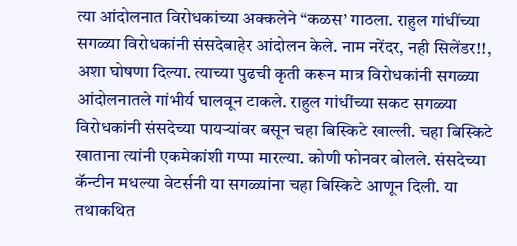त्या आंदोलनात विरोधकांच्या अक्कलेने “कळस’ गाठला. राहुल गांधींच्या सगळ्या विरोधकांनी संसदेबाहेर आंदोलन केले. नाम नरेंदर, नही सिलेंडर!!, अशा घोषणा दिल्या. त्याच्या पुढची कृती करून मात्र विरोधकांनी सगळ्या आंदोलनातले गांभीर्य घालवून टाकले. राहुल गांधींच्या सकट सगळ्या विरोधकांनी संसदेच्या पायऱ्यांवर बसून चहा बिस्किटे खाल्ली. चहा बिस्किटे खाताना त्यांनी एकमेकांशी गप्पा मारल्या. कोणी फोनवर बोलले. संसदेच्या कॅन्टीन मधल्या वेटर्सनी या सगळ्यांना चहा बिस्किटे आणून दिली. या तथाकथित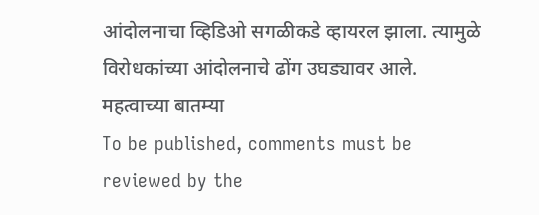आंदोलनाचा व्हिडिओ सगळीकडे व्हायरल झाला. त्यामुळे विरोधकांच्या आंदोलनाचे ढोंग उघड्यावर आले.
महत्वाच्या बातम्या
To be published, comments must be reviewed by the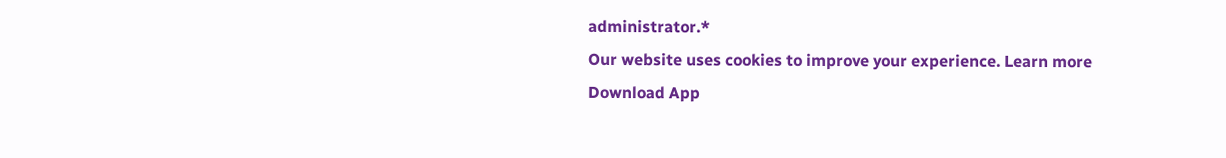administrator.*
Our website uses cookies to improve your experience. Learn more
Download App